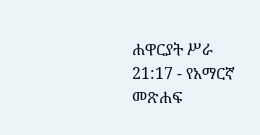ሐዋርያት ሥራ 21:17 - የአማርኛ መጽሐፍ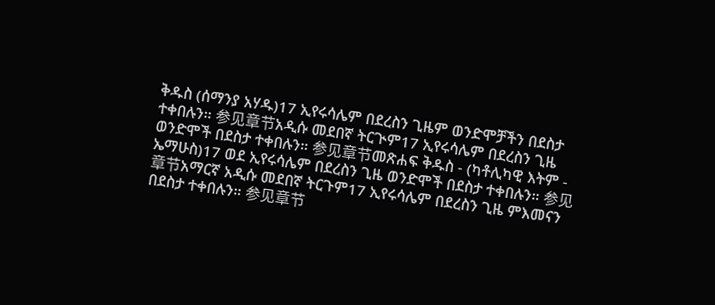ቅዱስ (ሰማንያ አሃዱ)17 ኢየሩሳሌም በደረስን ጊዜም ወንድሞቻችን በደስታ ተቀበሉን። 参见章节አዲሱ መደበኛ ትርጒም17 ኢየሩሳሌም በደረስን ጊዜ ወንድሞች በደስታ ተቀበሉን። 参见章节መጽሐፍ ቅዱስ - (ካቶሊካዊ እትም - ኤማሁስ)17 ወደ ኢየሩሳሌም በደረስን ጊዜ ወንድሞች በደስታ ተቀበሉን። 参见章节አማርኛ አዲሱ መደበኛ ትርጉም17 ኢየሩሳሌም በደረስን ጊዜ ምእመናን በደስታ ተቀበሉን። 参见章节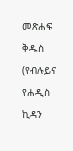መጽሐፍ ቅዱስ (የብሉይና የሐዲስ ኪዳን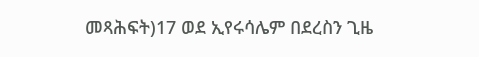መጻሕፍት)17 ወደ ኢየሩሳሌም በደረስን ጊዜ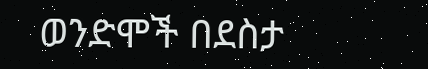ወንድሞች በደስታ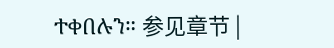ተቀበሉን። 参见章节 |